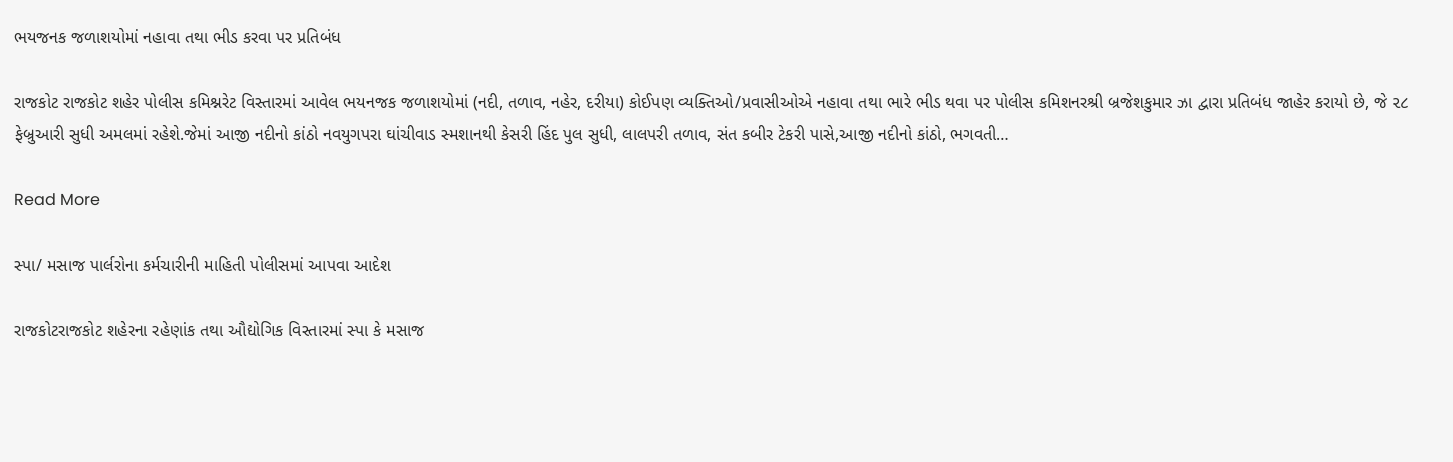ભયજનક જળાશયોમાં નહાવા તથા ભીડ કરવા પર પ્રતિબંધ

રાજકોટ રાજકોટ શહેર પોલીસ કમિશ્નરેટ વિસ્તારમાં આવેલ ભયનજક જળાશયોમાં (નદી, તળાવ, નહેર, દરીયા) કોઈપણ વ્યક્તિઓ/પ્રવાસીઓએ નહાવા તથા ભારે ભીડ થવા પર પોલીસ કમિશનરશ્રી બ્રજેશકુમાર ઝા દ્વારા પ્રતિબંધ જાહેર કરાયો છે, જે ૨૮ ફેબ્રુઆરી સુધી અમલમાં રહેશે.જેમાં આજી નદીનો કાંઠો નવયુગપરા ઘાંચીવાડ સ્મશાનથી કેસરી હિંદ પુલ સુધી, લાલપરી તળાવ, સંત કબીર ટેકરી પાસે,આજી નદીનો કાંઠો, ભગવતી…

Read More

સ્પા/ મસાજ પાર્લરોના કર્મચારીની માહિતી પોલીસમાં આપવા આદેશ

રાજકોટરાજકોટ શહેરના રહેણાંક તથા ઔદ્યોગિક વિસ્તારમાં સ્પા કે મસાજ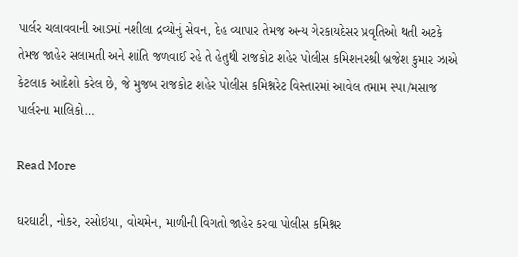પાર્લર ચલાવવાની આડમાં નશીલા દ્રવ્યોનું સેવન, દેહ વ્યાપાર તેમજ અન્ય ગેરકાયદેસર પ્રવૃતિઓ થતી અટકે તેમજ જાહેર સલામતી અને શાંતિ જળવાઈ રહે તે હેતુથી રાજકોટ શહેર પોલીસ કમિશનરશ્રી બ્રજેશ કુમાર ઝાએ કેટલાક આદેશો કરેલ છે, જે મુજબ રાજકોટ શહેર પોલીસ કમિશ્નરેટ વિસ્તારમાં આવેલ તમામ સ્પા/મસાજ પાર્લરના માલિકો…

Read More

ઘરઘાટી, નોકર, રસોઇયા, વોચમેન, માળીની વિગતો જાહેર કરવા પોલીસ કમિશ્નર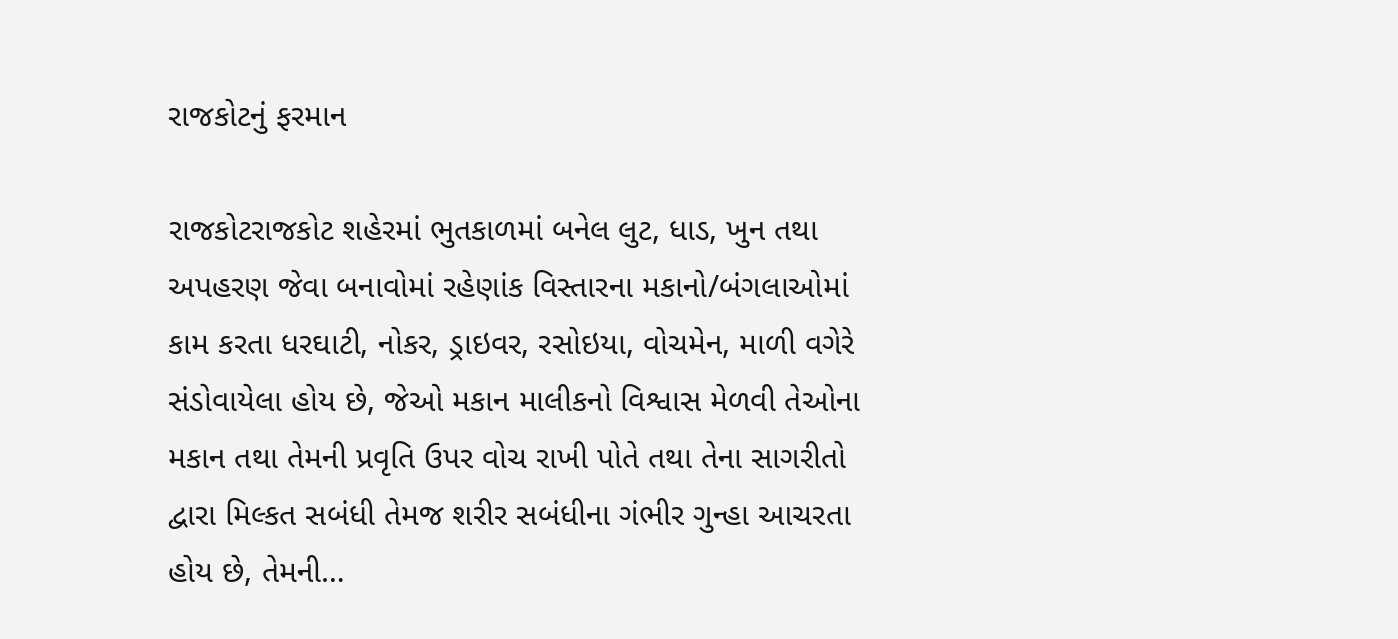રાજકોટનું ફરમાન

રાજકોટરાજકોટ શહેરમાં ભુતકાળમાં બનેલ લુટ, ધાડ, ખુન તથા અપહરણ જેવા બનાવોમાં રહેણાંક વિસ્‍તારના મકાનો/બંગલાઓમાં કામ કરતા ધરઘાટી, નોકર, ડ્રાઇવર, રસોઇયા, વોચમેન, માળી વગેરે સંડોવાયેલા હોય છે, જેઓ મકાન માલીકનો વિશ્વાસ મેળવી તેઓના મકાન તથા તેમની પ્રવૃતિ ઉપર વોચ રાખી પોતે તથા તેના સાગરીતો દ્વારા મિલ્‍કત સબંધી તેમજ શરીર સબંધીના ગંભીર ગુન્‍હા આચરતા હોય છે, તેમની…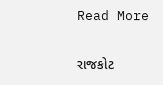Read More

રાજકોટ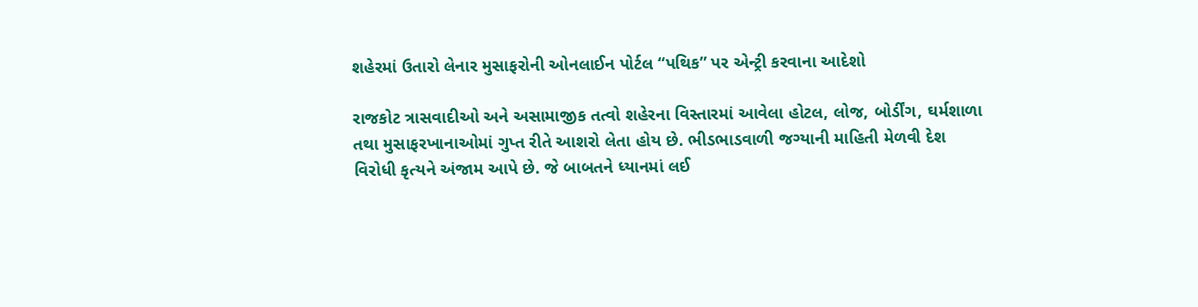શહેરમાં ઉતારો લેનાર મુસાફરોની ઓનલાઈન પોર્ટલ “પથિક” પર એન્ટ્રી કરવાના આદેશો

રાજકોટ ત્રાસવાદીઓ અને અસામાજીક તત્વો શહેરના વિસ્તારમાં આવેલા હોટલ, લોજ, બોર્ડીંગ, ઘર્મશાળા તથા મુસાફરખાનાઓમાં ગુપ્ત રીતે આશરો લેતા હોય છે. ભીડભાડવાળી જગ્યાની માહિતી મેળવી દેશ વિરોધી કૃત્યને અંજામ આપે છે. જે બાબતને ધ્યાનમાં લઈ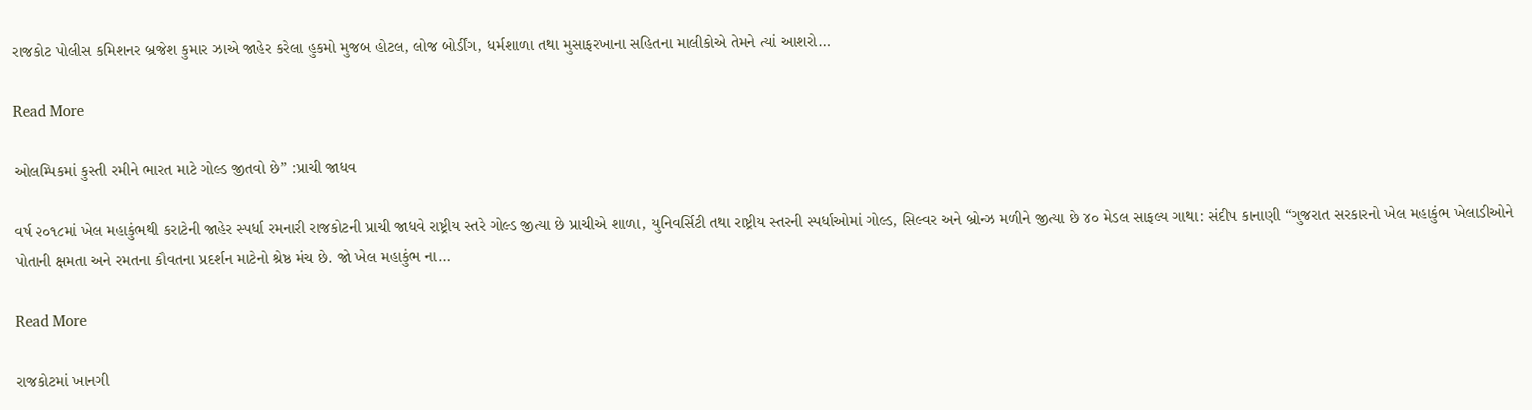રાજકોટ પોલીસ કમિશનર બ્રજેશ કુમાર ઝાએ જાહેર કરેલા હુકમો મુજબ હોટલ, લોજ બોર્ડીંગ, ધર્મશાળા તથા મુસાફરખાના સહિતના માલીકોએ તેમને ત્યાં આશરો…

Read More

ઓલમ્પિકમાં કુસ્તી રમીને ભારત માટે ગોલ્ડ જીતવો છે” :પ્રાચી જાધવ

વર્ષ ૨૦૧૮માં ખેલ મહાકુંભથી કરાટેની જાહેર સ્પર્ધા રમનારી રાજકોટની પ્રાચી જાધવે રાષ્ટ્રીય સ્તરે ગોલ્ડ જીત્યા છે પ્રાચીએ શાળા, યુનિવર્સિટી તથા રાષ્ટ્રીય સ્તરની સ્પર્ધાઓમાં ગોલ્ડ, સિલ્વર અને બ્રોન્ઝ મળીને જીત્યા છે ૪૦ મેડલ સાફલ્ય ગાથા: સંદીપ કાનાણી “ગુજરાત સરકારનો ખેલ મહાકુંભ ખેલાડીઓને પોતાની ક્ષમતા અને રમતના કૌવતના પ્રદર્શન માટેનો શ્રેષ્ઠ મંચ છે. જો ખેલ મહાકુંભ ના…

Read More

રાજકોટમાં ખાનગી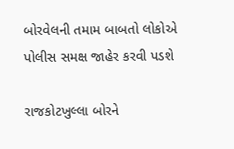બોરવેલની તમામ બાબતો લોકોએ પોલીસ સમક્ષ જાહેર કરવી પડશે

રાજકોટખુલ્લા બોરને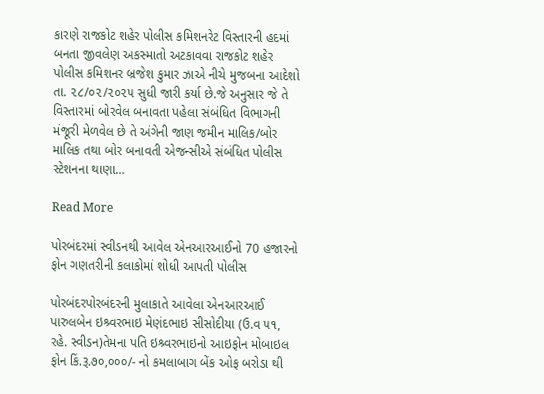કારણે રાજકોટ શહેર પોલીસ કમિશનરેટ વિસ્તારની હદમાં બનતા જીવલેણ અકસ્માતો અટકાવવા રાજકોટ શહેર પોલીસ કમિશનર બ્રજેશ કુમાર ઝાએ નીચે મુજબના આદેશો તા. ૨૮/૦૨/૨૦૨૫ સુધી જારી કર્યા છે.જે અનુસાર જે તે વિસ્તારમાં બોરવેલ બનાવતા પહેલા સંબંધિત વિભાગની મંજૂરી મેળવેલ છે તે અંગેની જાણ જમીન માલિક/બોર માલિક તથા બોર બનાવતી એજન્સીએ સંબંધિત પોલીસ સ્ટેશનના થાણા…

Read More

પોરબંદરમાં સ્વીડનથી આવેલ એનઆરઆઈનો 70 હજારનો ફોન ગણતરીની કલાકોમાં શોધી આપતી પોલીસ

પોરબંદરપોરબંદરની મુલાકાતે આવેલા એનઆરઆઈ પારુલબેન ઇશ્ર્વરભાઇ મેણંદભાઇ સીસોદીયા (ઉ.વ ૫૧, રહે. સ્વીડન)તેમના પતિ ઇશ્ર્વરભાઇનો આઇફોન મોબાઇલ ફોન કિં.રૂ.૭૦,૦૦૦/- નો કમલાબાગ બેંક ઓફ બરોડા થી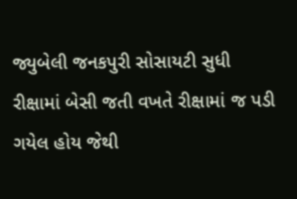જ્યુબેલી જનકપુરી સોસાયટી સુધી રીક્ષામાં બેસી જતી વખતે રીક્ષામાં જ પડી ગયેલ હોય જેથી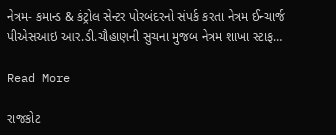નેત્રમ- કમાન્ડ & કંટ્રોલ સેન્ટર પોરબંદરનો સંપર્ક કરતા નેત્રમ ઈન્ચાર્જ પીએસઆઇ આર.ડી.ચૌહાણની સુચના મુજબ નેત્રમ શાખા સ્ટાફ…

Read More

રાજકોટ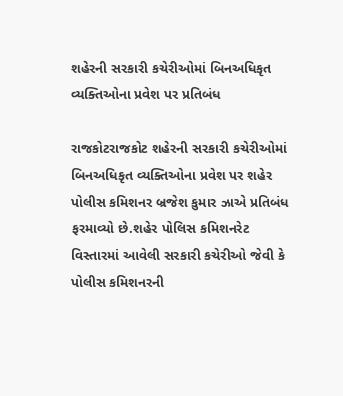શહેરની સરકારી કચેરીઓમાં બિનઅધિકૃત વ્યક્તિઓના પ્રવેશ પર પ્રતિબંધ

રાજકોટરાજકોટ શહેરની સરકારી કચેરીઓમાં બિનઅધિકૃત વ્યક્તિઓના પ્રવેશ પર શહેર પોલીસ કમિશનર બ્રજેશ કુમાર ઝાએ પ્રતિબંધ ફરમાવ્યો છે.શહેર પોલિસ કમિશનરેટ વિસ્તારમાં આવેલી સરકારી કચેરીઓ જેવી કે પોલીસ કમિશનરની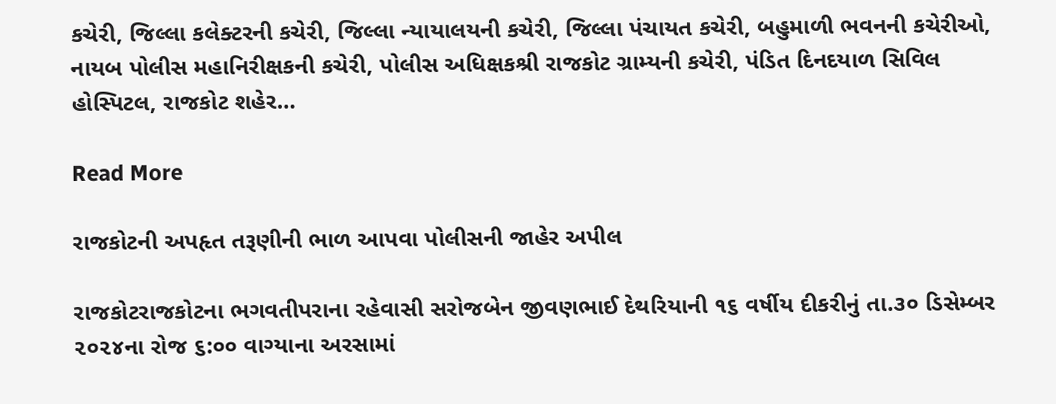કચેરી, જિલ્લા કલેક્ટરની કચેરી, જિલ્લા ન્યાયાલયની કચેરી, જિલ્લા પંચાયત કચેરી, બહુમાળી ભવનની કચેરીઓ, નાયબ પોલીસ મહાનિરીક્ષકની કચેરી, પોલીસ અધિક્ષકશ્રી રાજકોટ ગ્રામ્યની કચેરી, પંડિત દિનદયાળ સિવિલ હોસ્પિટલ, રાજકોટ શહેર…

Read More

રાજકોટની અપહૃત તરૂણીની ભાળ આપવા પોલીસની જાહેર અપીલ

રાજકોટરાજકોટના ભગવતીપરાના રહેવાસી સરોજબેન જીવણભાઈ દેથરિયાની ૧૬ વર્ષીય દીકરીનું તા.૩૦ ડિસેમ્બર ૨૦૨૪ના રોજ ૬:૦૦ વાગ્યાના અરસામાં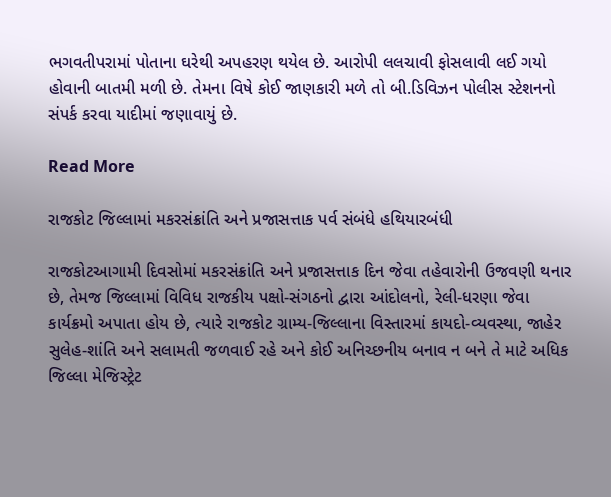ભગવતીપરામાં પોતાના ઘરેથી અપહરણ થયેલ છે. આરોપી લલચાવી ફોસલાવી લઈ ગયો હોવાની બાતમી મળી છે. તેમના વિષે કોઈ જાણકારી મળે તો બી.ડિવિઝન પોલીસ સ્ટેશનનો સંપર્ક કરવા યાદીમાં જણાવાયું છે.

Read More

રાજકોટ જિલ્લામાં મકરસંક્રાંતિ અને પ્રજાસત્તાક પર્વ સંબંધે હથિયારબંધી

રાજકોટઆગામી દિવસોમાં મકરસંક્રાંતિ અને પ્રજાસત્તાક દિન જેવા તહેવારોની ઉજવણી થનાર છે, તેમજ જિલ્લામાં વિવિધ રાજકીય પક્ષો-સંગઠનો દ્વારા આંદોલનો, રેલી-ધરણા જેવા કાર્યક્રમો અપાતા હોય છે, ત્યારે રાજકોટ ગ્રામ્ય-જિલ્લાના વિસ્તારમાં કાયદો-વ્યવસ્થા, જાહેર સુલેહ-શાંતિ અને સલામતી જળવાઈ રહે અને કોઈ અનિચ્છનીય બનાવ ન બને તે માટે અધિક જિલ્લા મેજિસ્ટ્રેટ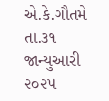એ.કે.ગૌતમે તા.૩૧ જાન્યુઆરી ૨૦૨૫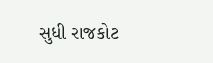સુધી રાજકોટ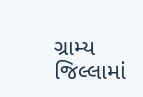ગ્રામ્ય જિલ્લામાં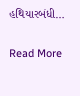હથિયારબંધી…

Read More